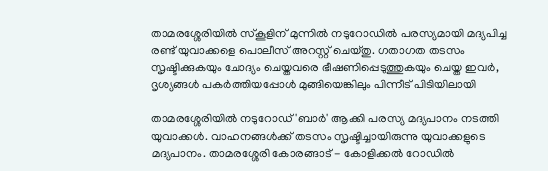താമരശ്ശേരിയിൽ സ്കൂളിന് മുന്നിൽ നടുറോഡിൽ പരസ്യമായി മദ്യപിച്ച രണ്ട് യുവാക്കളെ പൊലീസ് അറസ്റ്റ് ചെയ്തു. ഗതാഗത തടസം സൃഷ്ടിക്കുകയും ചോദ്യം ചെയ്തവരെ ഭീഷണിപ്പെടുത്തുകയും ചെയ്ത ഇവർ, ദൃശ്യങ്ങൾ പകർത്തിയപ്പോൾ മുങ്ങിയെങ്കിലും പിന്നീട് പിടിയിലായി

താമരശ്ശേരിയിൽ നടുറോഡ് 'ബാർ' ആക്കി പരസ്യ മദ്യപാനം നടത്തി യുവാക്കൾ. വാഹനങ്ങൾക്ക് തടസം സൃഷ്ടിച്ചായിരുന്നു യുവാക്കളുടെ മദ്യപാനം. താമരശ്ശേരി കോരങ്ങാട് - കോളിക്കൽ റോഡിൽ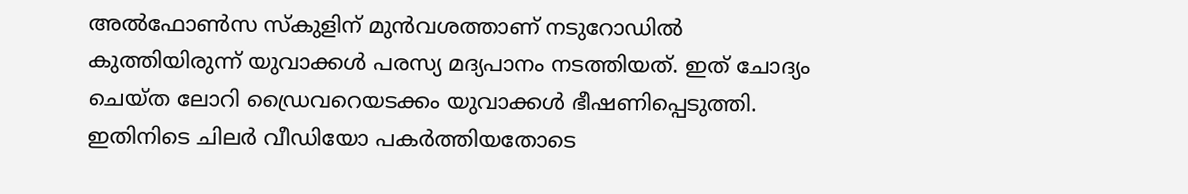അൽഫോൺസ സ്കുളിന് മുൻവശത്താണ് നടുറോഡിൽ കുത്തിയിരുന്ന് യുവാക്കൾ പരസ്യ മദ്യപാനം നടത്തിയത്. ഇത് ചോദ്യം ചെയ്ത ലോറി ഡ്രൈവറെയടക്കം യുവാക്കൾ ഭീഷണിപ്പെടുത്തി. ഇതിനിടെ ചിലർ വീഡിയോ പകർത്തിയതോടെ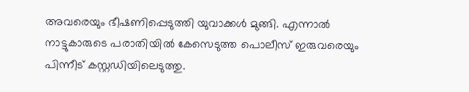അവരെയും ഭീഷണിപ്പെടുത്തി യുവാക്കൾ മുങ്ങി. എന്നാൽ നാട്ടുകാരുടെ പരാതിയിൽ കേസെടുത്ത പൊലീസ് ഇരുവരെയും പിന്നീട് കസ്റ്റഡിയിലെടുത്തു.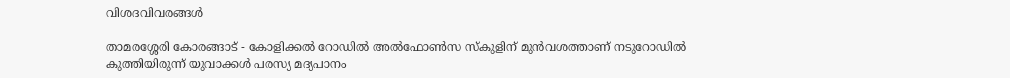വിശദവിവരങ്ങൾ

താമരശ്ശേരി കോരങ്ങാട് - കോളിക്കൽ റോഡിൽ അൽഫോൺസ സ്കുളിന് മുൻവശത്താണ് നടുറോഡിൽ കുത്തിയിരുന്ന് യുവാക്കൾ പരസ്യ മദ്യപാനം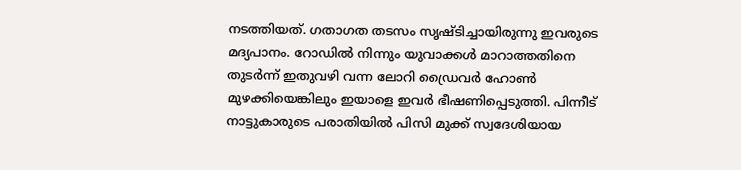നടത്തിയത്. ഗതാഗത തടസം സൃഷ്ടിച്ചായിരുന്നു ഇവരുടെ മദ്യപാനം. റോഡിൽ നിന്നും യുവാക്കൾ മാറാത്തതിനെ തുടർന്ന് ഇതുവഴി വന്ന ലോറി ഡ്രൈവർ ഹോണ്‍ മുഴക്കിയെങ്കിലും ഇയാളെ ഇവർ ഭീഷണിപ്പെടുത്തി. പിന്നീട് നാട്ടുകാരുടെ പരാതിയിൽ പിസി മുക്ക് സ്വദേശിയായ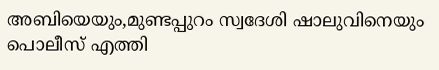അബിയെയും,മുണ്ടപ്പുറം സ്വദേശി ഷാലുവിനെയും പൊലീസ് എത്തി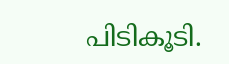പിടികൂടി.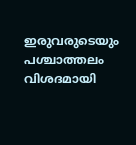ഇരുവരുടെയും പശ്ചാത്തലം വിശദമായി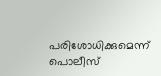പരിശോധിക്കുമെന്ന് പൊലീസ്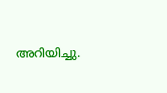അറിയിച്ചു.